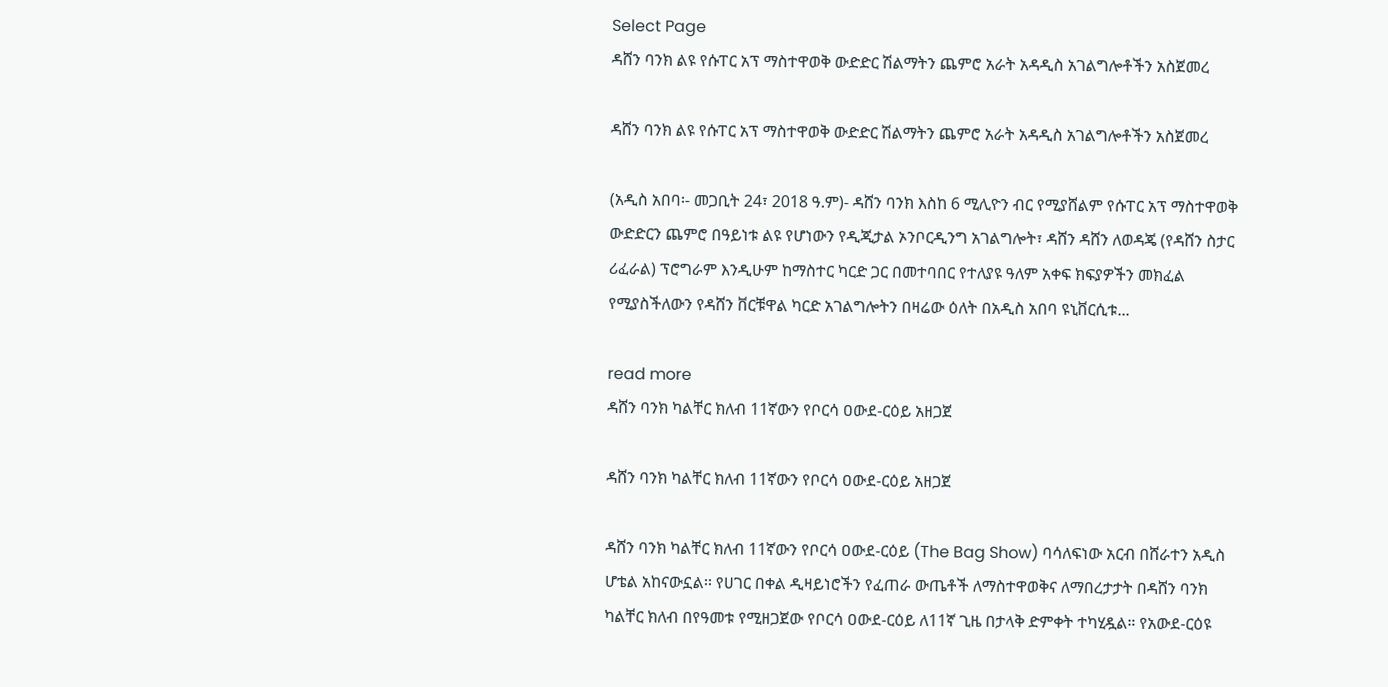Select Page
ዳሸን ባንክ ልዩ የሱፐር አፕ ማስተዋወቅ ውድድር ሽልማትን ጨምሮ አራት አዳዲስ አገልግሎቶችን አስጀመረ

ዳሸን ባንክ ልዩ የሱፐር አፕ ማስተዋወቅ ውድድር ሽልማትን ጨምሮ አራት አዳዲስ አገልግሎቶችን አስጀመረ

(አዲስ አበባ፡- መጋቢት 24፣ 2018 ዓ.ም)- ዳሸን ባንክ እስከ 6 ሚሊዮን ብር የሚያሸልም የሱፐር አፕ ማስተዋወቅ ውድድርን ጨምሮ በዓይነቱ ልዩ የሆነውን የዲጂታል ኦንቦርዲንግ አገልግሎት፣ ዳሸን ዳሸን ለወዳጄ (የዳሸን ስታር ሪፈራል) ፕሮግራም እንዲሁም ከማስተር ካርድ ጋር በመተባበር የተለያዩ ዓለም አቀፍ ክፍያዎችን መክፈል የሚያስችለውን የዳሸን ቨርቹዋል ካርድ አገልግሎትን በዛሬው ዕለት በአዲስ አበባ ዩኒቨርሲቱ...

read more
ዳሸን ባንክ ካልቸር ክለብ 11ኛውን የቦርሳ ዐውደ-ርዕይ አዘጋጀ

ዳሸን ባንክ ካልቸር ክለብ 11ኛውን የቦርሳ ዐውደ-ርዕይ አዘጋጀ

ዳሸን ባንክ ካልቸር ክለብ 11ኛውን የቦርሳ ዐውደ-ርዕይ (The Bag Show) ባሳለፍነው አርብ በሸራተን አዲስ ሆቴል አከናውኗል፡፡ የሀገር በቀል ዲዛይነሮችን የፈጠራ ውጤቶች ለማስተዋወቅና ለማበረታታት በዳሸን ባንክ ካልቸር ክለብ በየዓመቱ የሚዘጋጀው የቦርሳ ዐውደ-ርዕይ ለ11ኛ ጊዜ በታላቅ ድምቀት ተካሂዷል። የአውደ-ርዕዩ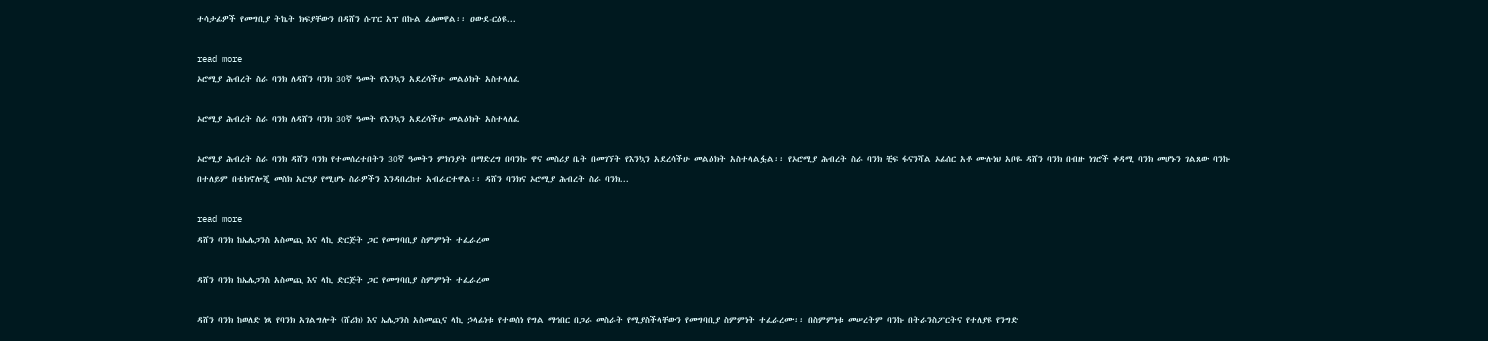ተሳታፊዎች የመግቢያ ትኬት ክፍያቸውን በዳሸን ሱፐር አፕ በኩል ፈፅመዋል፡፡ ዐውደ-ርዕዩ...

read more
ኦሮሚያ ሕብረት ስራ ባንክ ለዳሸን ባንክ 30ኛ ዓመት የእንኳን አደረሳችሁ መልዕክት አስተላለፈ

ኦሮሚያ ሕብረት ስራ ባንክ ለዳሸን ባንክ 30ኛ ዓመት የእንኳን አደረሳችሁ መልዕክት አስተላለፈ

ኦሮሚያ ሕብረት ስራ ባንክ ዳሸን ባንክ የተመሰረተበትን 30ኛ ዓመትን ምክንያት በማድረግ በባንኩ ዋና መስሪያ ቤት በመገኘት የእንኳን አደረሳችሁ መልዕክት አስተላልፏል፡፡ የኦሮሚያ ሕብረት ስራ ባንክ ቺፍ ፋናንሻል ኦፊሰር አቶ ሙሉነህ አቦዬ ዳሸን ባንክ በብዙ ነገሮች ቀዳሚ ባንክ መሆኑን ገልጸው ባንኩ በተለይም በቴክኖሎጂ መስክ አርዓያ የሚሆኑ ስራዎችን እንዳበረከተ አብራርተዋል፡፡ ዳሸን ባንክና ኦሮሚያ ሕብረት ስራ ባንክ...

read more
ዳሸን ባንክ ከኤሌጋንስ አስመጪ እና ላኪ ድርጅት ጋር የመግባቢያ ስምምነት ተፈራረመ

ዳሸን ባንክ ከኤሌጋንስ አስመጪ እና ላኪ ድርጅት ጋር የመግባቢያ ስምምነት ተፈራረመ

ዳሸን ባንክ ከወለድ ነጻ የባንክ አገልግሎት (ሸሪክ) እና ኤሌጋንስ አስመጪና ላኪ ኃላፊነቱ የተወሰነ የግል ማኅበር በጋራ መስራት የሚያስችላቸውን የመግባቢያ ስምምነት ተፈራረሙ፡፡ በስምምነቱ መሠረትም ባንኩ በትራንስፖርትና የተለያዩ የንግድ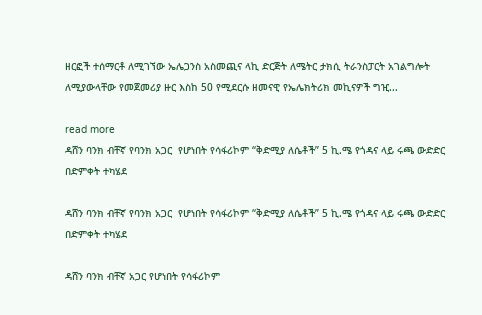ዘርፎች ተሰማርቶ ለሚገኘው ኤሌጋንስ አስመጪና ላኪ ድርጅት ለሜትር ታክሲ ትራንስፓርት አገልግሎት ለሚያውላቸው የመጀመሪያ ዙር እስከ 50 የሚደርሱ ዘመናዊ የኤሌክትሪክ መኪናዎች ግዢ...

read more
ዳሸን ባንክ ብቸኛ የባንክ አጋር  የሆነበት የሳፋሪኮም “ቅድሚያ ለሴቶች” 5 ኪ.ሜ የጎዳና ላይ ሩጫ ውድድር በድምቀት ተካሄደ

ዳሸን ባንክ ብቸኛ የባንክ አጋር  የሆነበት የሳፋሪኮም “ቅድሚያ ለሴቶች” 5 ኪ.ሜ የጎዳና ላይ ሩጫ ውድድር በድምቀት ተካሄደ

ዳሸን ባንክ ብቸኛ አጋር የሆነበት የሳፋሪኮም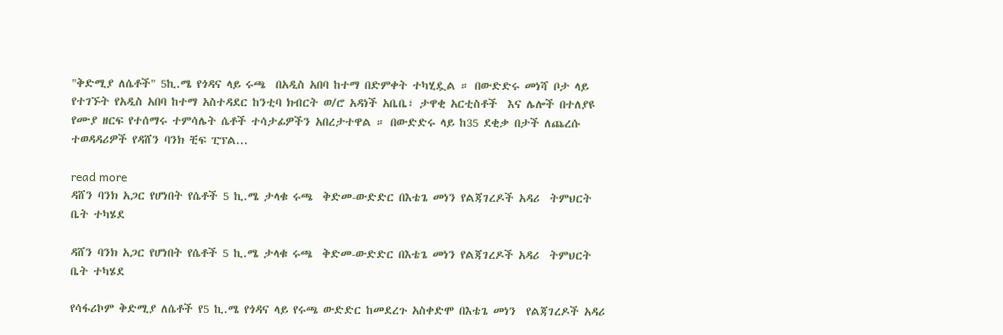"ቅድሚያ ለሴቶች" 5ኪ.ሜ የጎዳና ላይ ሩጫ  በአዲስ አበባ ከተማ በድምቀት ተካሂዷል ። በውድድሩ መነሻ ቦታ ላይ የተገኙት የአዲስ አበባ ከተማ አስተዳደር ከንቲባ ክብርት ወ/ሮ አዳነች አቤቤ፣ ታዋቂ አርቲስቶች  እና ሌሎች በተለያዩ የሙያ ዘርፍ የተሰማሩ ተምሳሌት ሴቶች ተሳታፊዎችን አበረታተዋል ። በውድድሩ ላይ ከ35 ደቂቃ በታች ለጨረሱ  ተወዳዳሪዎች የዳሸን ባንክ ቺፍ ፒፕል...

read more
ዳሸን ባንክ አጋር የሆነበት የሴቶች 5 ኪ.ሜ ታላቁ ሩጫ  ቅድመ-ውድድር በእቴጌ መነን የልጃገረዶች አዳሪ  ትምህርት ቤት ተካሄደ

ዳሸን ባንክ አጋር የሆነበት የሴቶች 5 ኪ.ሜ ታላቁ ሩጫ  ቅድመ-ውድድር በእቴጌ መነን የልጃገረዶች አዳሪ  ትምህርት ቤት ተካሄደ

የሳፋሪኮም ቅድሚያ ለሴቶች የ5 ኪ.ሜ የጎዳና ላይ የሩጫ ውድድር ከመደረጉ አስቀድሞ በእቴጌ መነን  የልጃገረዶች አዳሪ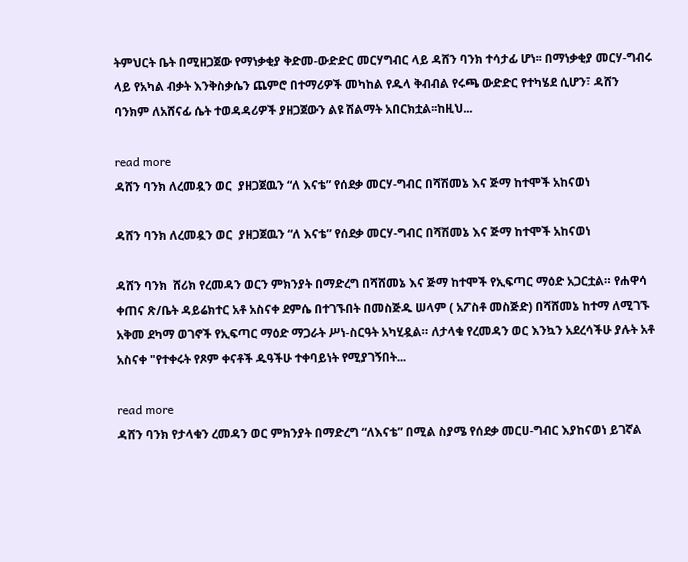ትምህርት ቤት በሚዘጋጀው የማነቃቂያ ቅድመ-ውድድር መርሃግብር ላይ ዳሸን ባንክ ተሳታፊ ሆነ፡፡ በማነቃቂያ መርሃ-ግብሩ ላይ የአካል ብቃት እንቅስቃሴን ጨምሮ በተማሪዎች መካከል የዱላ ቅብብል የሩጫ ውድድር የተካሄደ ሲሆን፣ ዳሸን ባንክም ለአሸናፊ ሴት ተወዳዳሪዎች ያዘጋጀውን ልዩ ሽልማት አበርክቷል፡፡ከዚህ...

read more
ዳሸን ባንክ ለረመዷን ወር  ያዘጋጀዉን “ለ እናቴ” የሰደቃ መርሃ-ግብር በሻሽመኔ እና ጅማ ከተሞች አከናወነ

ዳሸን ባንክ ለረመዷን ወር  ያዘጋጀዉን “ለ እናቴ” የሰደቃ መርሃ-ግብር በሻሽመኔ እና ጅማ ከተሞች አከናወነ

ዳሸን ባንክ  ሸሪክ የረመዳን ወርን ምክንያት በማድረግ በሻሸመኔ እና ጅማ ከተሞች የኢፍጣር ማዕድ አጋርቷል። የሐዋሳ ቀጠና ጽ/ቤት ዳይሬክተር አቶ አስናቀ ደምሴ በተገኙበት በመስጅዱ ሠላም ( አፖስቶ መስጅድ) በሻሸመኔ ከተማ ለሚገኙ አቅመ ደካማ ወገኖች የኢፍጣር ማዕድ ማጋራት ሥነ-ስርዓት አካሂዷል። ለታላቁ የረመዳን ወር እንኳን አደረሳችሁ ያሉት አቶ አስናቀ "የተቀሩት የጾም ቀናቶች ዱዓችሁ ተቀባይነት የሚያገኝበት...

read more
ዳሸን ባንክ የታላቁን ረመዳን ወር ምክንያት በማድረግ “ለእናቴ” በሚል ስያሜ የሰደቃ መርሀ-ግብር እያከናወነ ይገኛል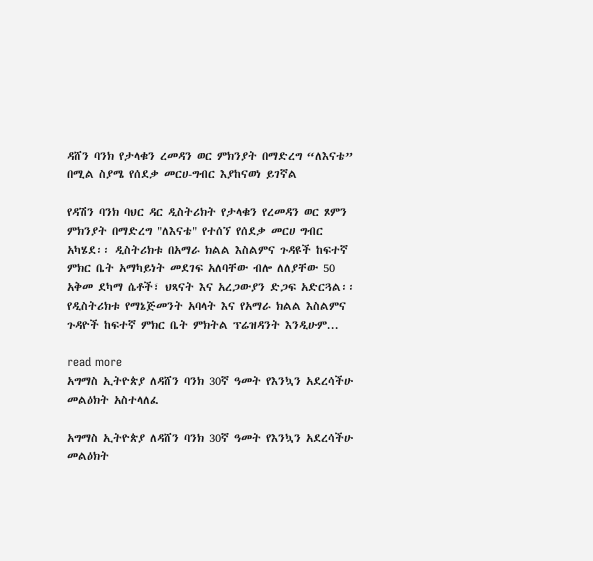ዳሸን ባንክ የታላቁን ረመዳን ወር ምክንያት በማድረግ “ለእናቴ” በሚል ስያሜ የሰደቃ መርሀ-ግብር እያከናወነ ይገኛል

የዳሽን ባንክ ባህር ዳር ዲስትሪክት የታላቁን የረመዳን ወር ጾምን ምክንያት በማድረግ "ለእናቴ" የተሰኘ የሰደቃ መርሀ ግብር አካሄደ፡፡ ዲስትሪክቱ በአማራ ክልል እስልምና ጉዳዩች ከፍተኛ ምክር ቤት አማካይነት መደገፍ አለባቸው ብሎ ለለያቸው 50 አቅመ ደካማ ሴቶች፣ ህጻናት እና አረጋውያን ድጋፍ አድርጓል፡፡ የዲስትሪክቱ የማኔጅመንት አባላት እና የአማራ ክልል እስልምና ጉዳዮች ከፍተኛ ምክር ቤት ምክትል ፕሬዝዳንት እንዲሁም...

read more
አግማስ ኢትዮጵያ ለዳሸን ባንክ 30ኛ ዓመት የእንኳን አደረሳችሁ መልዕክት አስተላለፈ

አግማስ ኢትዮጵያ ለዳሸን ባንክ 30ኛ ዓመት የእንኳን አደረሳችሁ መልዕክት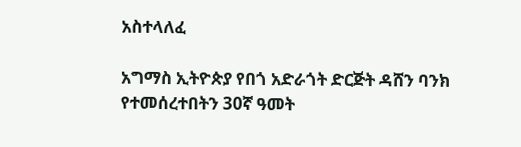አስተላለፈ

አግማስ ኢትዮጵያ የበጎ አድራጎት ድርጅት ዳሸን ባንክ የተመሰረተበትን 30ኛ ዓመት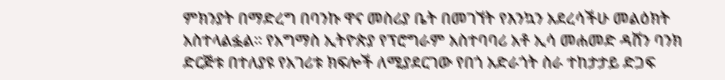ምክንያት በማድረግ በባንኩ ዋና መስሪያ ቤት በመገኘት የእንኳን አደረሳችሁ መልዕክት አስተላልፏል፡፡ የአግማስ ኢትዮጵያ የፕሮግራም አስተባባሪ አቶ ኢሳ መሐመድ ዳሸን ባንክ ድርጅቱ በተለያዩ የአገሪቱ ክፍሎች ለሚያደርገው የበጎ አድራጎት ስራ ተከታታይ ድጋፍ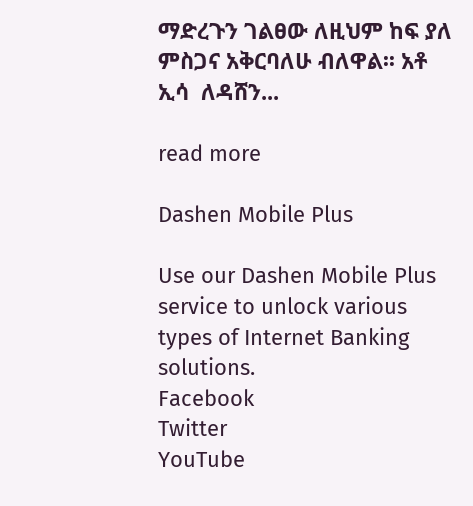ማድረጉን ገልፀው ለዚህም ከፍ ያለ ምስጋና አቅርባለሁ ብለዋል፡፡ አቶ ኢሳ  ለዳሸን...

read more

Dashen Mobile Plus

Use our Dashen Mobile Plus service to unlock various types of Internet Banking solutions.
Facebook
Twitter
YouTube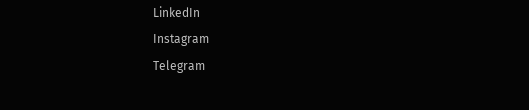LinkedIn
Instagram
Telegram